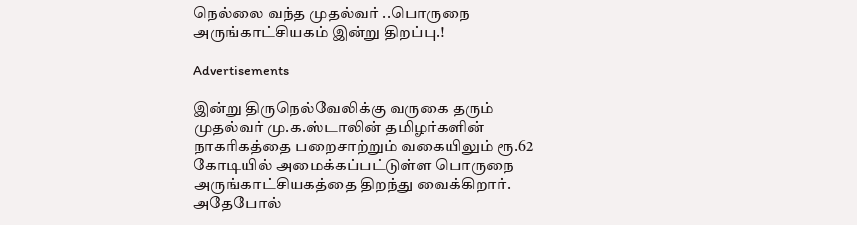நெல்லை வந்த முதல்வர் ..பொருநை அருங்காட்சியகம் இன்று திறப்பு.!

Advertisements

இன்று திருநெல்வேலிக்கு வருகை தரும் முதல்வர் மு.க.ஸ்டாலின் தமிழர்களின் நாகரிகத்தை பறைசாற்றும் வகையிலும் ரூ.62 கோடியில் அமைக்கப்பட்டுள்ள பொருநை அருங்காட்சியகத்தை திறந்து வைக்கிறார். அதேபோல்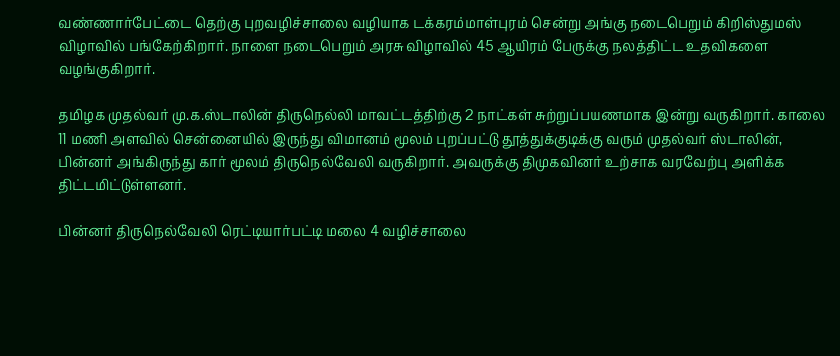வண்ணார்பேட்டை தெற்கு புறவழிச்சாலை வழியாக டக்கரம்மாள்புரம் சென்று அங்கு நடைபெறும் கிறிஸ்துமஸ் விழாவில் பங்கேற்கிறார். நாளை நடைபெறும் அரசு விழாவில் 45 ஆயிரம் பேருக்கு நலத்திட்ட உதவிகளை வழங்குகிறார்.

தமிழக முதல்வர் மு.க.ஸ்டாலின் திருநெல்லி மாவட்டத்திற்கு 2 நாட்கள் சுற்றுப்பயணமாக இன்று வருகிறார். காலை 11 மணி அளவில் சென்னையில் இருந்து விமானம் மூலம் புறப்பட்டு தூத்துக்குடிக்கு வரும் முதல்வர் ஸ்டாலின், பின்னர் அங்கிருந்து கார் மூலம் திருநெல்வேலி வருகிறார். அவருக்கு திமுகவினர் உற்சாக வரவேற்பு அளிக்க திட்டமிட்டுள்ளனர்.

பின்னர் திருநெல்வேலி ரெட்டியார்பட்டி மலை 4 வழிச்சாலை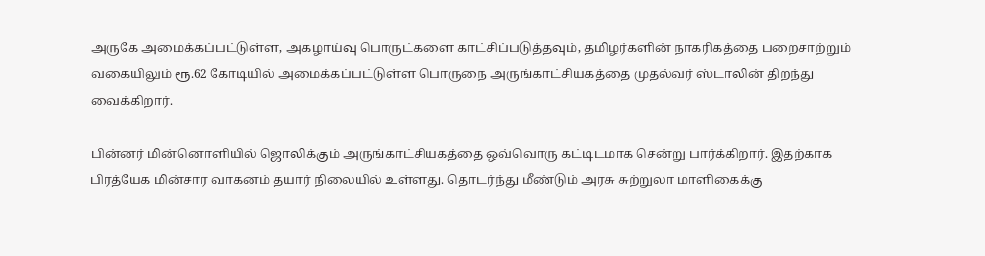அருகே அமைக்கப்பட்டுள்ள, அகழாய்வு பொருட்களை காட்சிப்படுத்தவும், தமிழர்களின் நாகரிகத்தை பறைசாற்றும் வகையிலும் ரூ.62 கோடியில் அமைக்கப்பட்டுள்ள பொருநை அருங்காட்சியகத்தை முதல்வர் ஸ்டாலின் திறந்து வைக்கிறார்.

பின்னர் மின்னொளியில் ஜொலிக்கும் அருங்காட்சியகத்தை ஒவ்வொரு கட்டிடமாக சென்று பார்க்கிறார். இதற்காக பிரத்யேக மின்சார வாகனம் தயார் நிலையில் உள்ளது. தொடர்ந்து மீண்டும் அரசு சுற்றுலா மாளிகைக்கு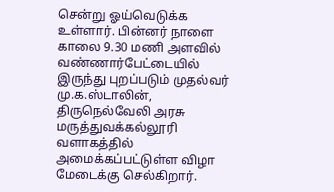சென்று ஓய்வெடுக்க உள்ளார். பின்னர் நாளை காலை 9.30 மணி அளவில் வண்ணார்பேட்டையில் இருந்து புறப்படும் முதல்வர் மு.க.ஸ்டாலின், திருநெல்வேலி அரசு மருத்துவக்கல்லூரி வளாகத்தில் அமைக்கப்பட்டுள்ள விழா மேடைக்கு செல்கிறார்.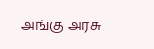அங்கு அரசு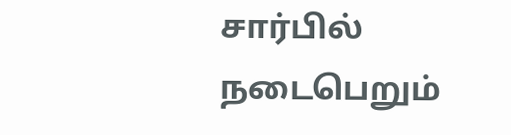சார்பில் நடைபெறும்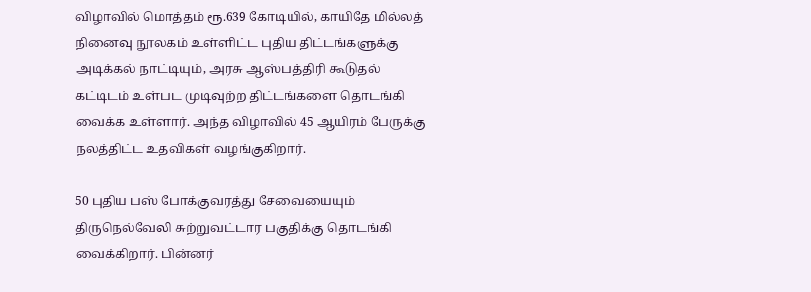விழாவில் மொத்தம் ரூ.639 கோடியில், காயிதே மில்லத் நினைவு நூலகம் உள்ளிட்ட புதிய திட்டங்களுக்கு அடிக்கல் நாட்டியும், அரசு ஆஸ்பத்திரி கூடுதல் கட்டிடம் உள்பட முடிவுற்ற திட்டங்களை தொடங்கி வைக்க உள்ளார். அந்த விழாவில் 45 ஆயிரம் பேருக்கு நலத்திட்ட உதவிகள் வழங்குகிறார்.

50 புதிய பஸ் போக்குவரத்து சேவையையும் திருநெல்வேலி சுற்றுவட்டார பகுதிக்கு தொடங்கி வைக்கிறார். பின்னர்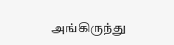அங்கிருந்து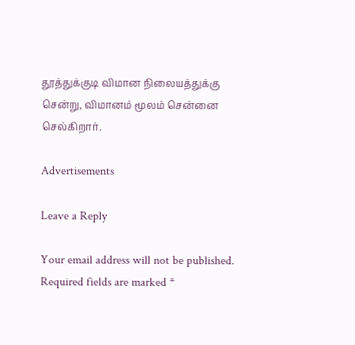தூத்துக்குடி விமான நிலையத்துக்கு சென்று, விமானம் மூலம் சென்னை செல்கிறார்.

Advertisements

Leave a Reply

Your email address will not be published. Required fields are marked *